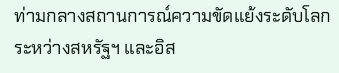ท่ามกลางสถานการณ์ความขัดแย้งระดับโลกระหว่างสหรัฐฯ และอิส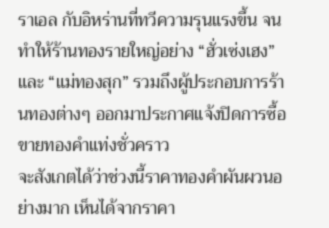ราเอล กับอิหร่านที่ทวีความรุนแรงขึ้น จนทำให้ร้านทองรายใหญ่อย่าง “ฮั่วเซ่งเฮง” และ “แม่ทองสุก” รวมถึงผู้ประกอบการร้านทองต่างๆ ออกมาประกาศแจ้งปิดการซื้อขายทองคำแท่งชั่วคราว
จะสังเกตได้ว่าช่วงนี้ราคาทองคำผันผวนอย่างมาก เห็นได้จากราคา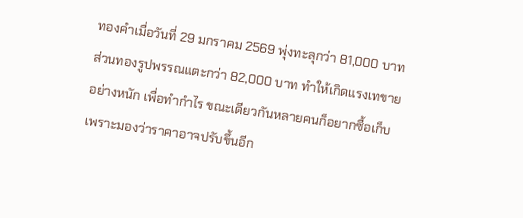ทองคำเมื่อวันที่ 29 มกราคม 2569 พุ่งทะลุกว่า 81,000 บาท ส่วนทองรูปพรรณแตะกว่า 82,000 บาท ทำให้เกิดแรงเทขายอย่างหนัก เพื่อทำกำไร ขณะเดียวกันหลายคนก็อยากซื้อเก็บ เพราะมองว่าราคาอาจปรับขึ้นอีก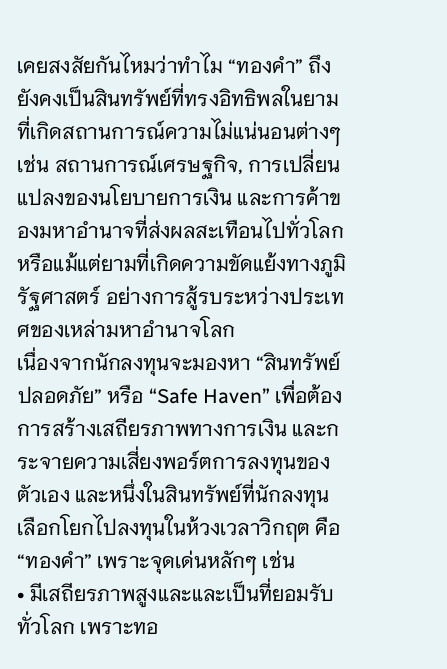เคยสงสัยกันไหมว่าทำไม “ทองคำ” ถึงยังคงเป็นสินทรัพย์ที่ทรงอิทธิพลในยามที่เกิดสถานการณ์ความไม่แน่นอนต่างๆ เช่น สถานการณ์เศรษฐกิจ, การเปลี่ยนแปลงของนโยบายการเงิน และการค้าของมหาอำนาจที่ส่งผลสะเทือนไปทั่วโลก หรือแม้แต่ยามที่เกิดความขัดแย้งทางภูมิรัฐศาสตร์ อย่างการสู้รบระหว่างประเทศของเหล่ามหาอำนาจโลก
เนื่องจากนักลงทุนจะมองหา “สินทรัพย์ปลอดภัย” หรือ “Safe Haven” เพื่อต้องการสร้างเสถียรภาพทางการเงิน และกระจายความเสี่ยงพอร์ตการลงทุนของตัวเอง และหนึ่งในสินทรัพย์ที่นักลงทุนเลือกโยกไปลงทุนในห้วงเวลาวิกฤต คือ “ทองคำ” เพราะจุดเด่นหลักๆ เช่น
• มีเสถียรภาพสูงและและเป็นที่ยอมรับทั่วโลก เพราะทอ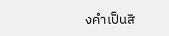งคำเป็นสิ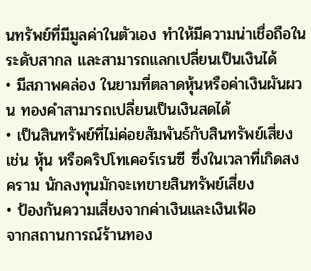นทรัพย์ที่มีมูลค่าในตัวเอง ทำให้มีความน่าเชื่อถือในระดับสากล และสามารถแลกเปลี่ยนเป็นเงินได้
• มีสภาพคล่อง ในยามที่ตลาดหุ้นหรือค่าเงินผันผวน ทองคำสามารถเปลี่ยนเป็นเงินสดได้
• เป็นสินทรัพย์ที่ไม่ค่อยสัมพันธ์กับสินทรัพย์เสี่ยง เช่น หุ้น หรือคริปโทเคอร์เรนซี ซึ่งในเวลาที่เกิดสงคราม นักลงทุนมักจะเทขายสินทรัพย์เสี่ยง
• ป้องกันความเสี่ยงจากค่าเงินและเงินเฟ้อ
จากสถานการณ์ร้านทอง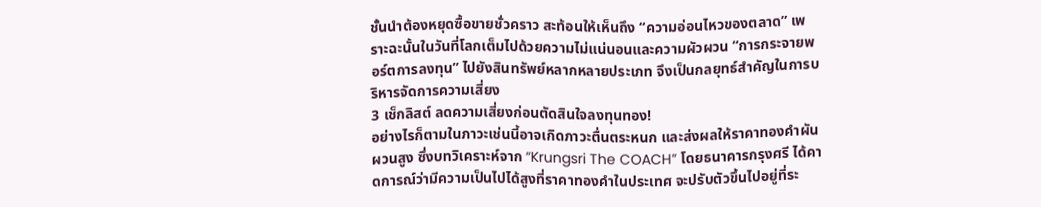ชั้นนำต้องหยุดซื้อขายชั่วคราว สะท้อนให้เห็นถึง “ความอ่อนไหวของตลาด” เพราะฉะนั้นในวันที่โลกเต็มไปด้วยความไม่แน่นอนและความผัวผวน “การกระจายพอร์ตการลงทุน” ไปยังสินทรัพย์หลากหลายประเภท จึงเป็นกลยุทธ์สำคัญในการบริหารจัดการความเสี่ยง
3 เช็กลิสต์ ลดความเสี่ยงก่อนตัดสินใจลงทุนทอง!
อย่างไรก็ตามในภาวะเช่นนี้อาจเกิดภาวะตื่นตระหนก และส่งผลให้ราคาทองคำผันผวนสูง ซึ่งบทวิเคราะห์จาก “Krungsri The COACH” โดยธนาคารกรุงศรี ได้คาดการณ์ว่ามีความเป็นไปได้สูงที่ราคาทองคำในประเทศ จะปรับตัวขึ้นไปอยู่ที่ระ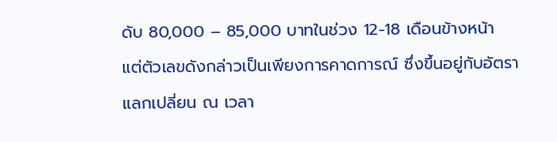ดับ 80,000 – 85,000 บาทในช่วง 12-18 เดือนข้างหน้า แต่ตัวเลขดังกล่าวเป็นเพียงการคาดการณ์ ซึ่งขึ้นอยู่กับอัตราแลกเปลี่ยน ณ เวลา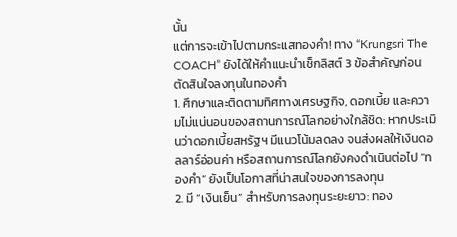นั้น
แต่การจะเข้าไปตามกระแสทองคำ! ทาง “Krungsri The COACH” ยังได้ให้คำแนะนำเช็กลิสต์ 3 ข้อสำคัญก่อนตัดสินใจลงทุนในทองคำ
1. ศึกษาและติดตามทิศทางเศรษฐกิจ, ดอกเบี้ย และความไม่แน่นอนของสถานการณ์โลกอย่างใกล้ชิด: หากประเมินว่าดอกเบี้ยสหรัฐฯ มีแนวโน้มลดลง จนส่งผลให้เงินดอลลาร์อ่อนค่า หรือสถานการณ์โลกยังคงดำเนินต่อไป “ทองคำ” ยังเป็นโอกาสที่น่าสนใจของการลงทุน
2. มี “เงินเย็น” สำหรับการลงทุนระยะยาว: ทอง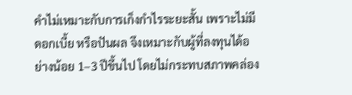คำไม่เหมาะกับการเก็งกำไรระยะสั้น เพราะไม่มีดอกเบี้ย หรือปันผล จึงเหมาะกับผู้ที่ลงทุนได้อย่างน้อย 1–3 ปีขึ้นไป โดยไม่กระทบสภาพคล่อง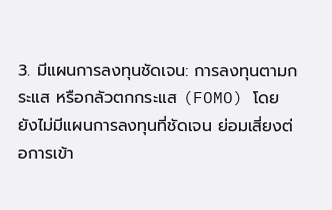3. มีแผนการลงทุนชัดเจน: การลงทุนตามกระแส หรือกลัวตกกระแส (FOMO) โดยยังไม่มีแผนการลงทุนที่ชัดเจน ย่อมเสี่ยงต่อการเข้า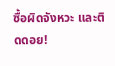ซื้อผิดจังหวะ และติดดอย!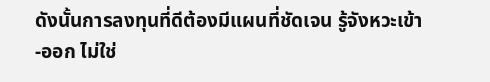ดังนั้นการลงทุนที่ดีต้องมีแผนที่ชัดเจน รู้จังหวะเข้า-ออก ไม่ใช่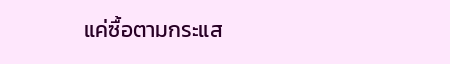แค่ซื้อตามกระแส